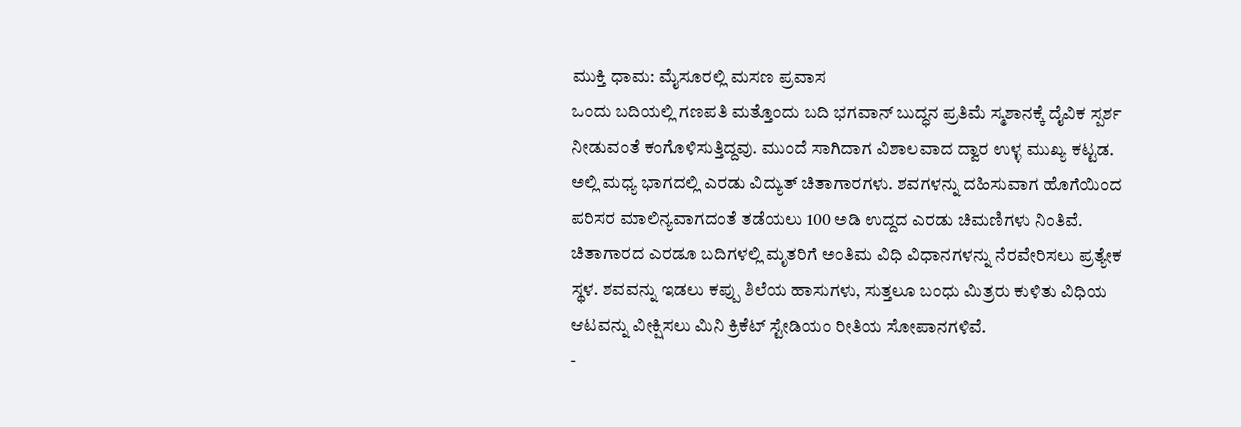ಮುಕ್ತಿ ಧಾಮ: ಮೈಸೂರಲ್ಲಿ ಮಸಣ ಪ್ರವಾಸ
ಒಂದು ಬದಿಯಲ್ಲಿ ಗಣಪತಿ ಮತ್ತೊಂದು ಬದಿ ಭಗವಾನ್ ಬುದ್ಧನ ಪ್ರತಿಮೆ ಸ್ಮಶಾನಕ್ಕೆ ದೈವಿಕ ಸ್ಪರ್ಶ ನೀಡುವಂತೆ ಕಂಗೊಳಿಸುತ್ತಿದ್ದವು. ಮುಂದೆ ಸಾಗಿದಾಗ ವಿಶಾಲವಾದ ದ್ವಾರ ಉಳ್ಳ ಮುಖ್ಯ ಕಟ್ಟಡ. ಅಲ್ಲಿ ಮಧ್ಯ ಭಾಗದಲ್ಲಿ ಎರಡು ವಿದ್ಯುತ್ ಚಿತಾಗಾರಗಳು. ಶವಗಳನ್ನು ದಹಿಸುವಾಗ ಹೊಗೆಯಿಂದ ಪರಿಸರ ಮಾಲಿನ್ಯವಾಗದಂತೆ ತಡೆಯಲು 100 ಅಡಿ ಉದ್ದದ ಎರಡು ಚಿಮಣಿಗಳು ನಿಂತಿವೆ. ಚಿತಾಗಾರದ ಎರಡೂ ಬದಿಗಳಲ್ಲಿ ಮೃತರಿಗೆ ಅಂತಿಮ ವಿಧಿ ವಿಧಾನಗಳನ್ನು ನೆರವೇರಿಸಲು ಪ್ರತ್ಯೇಕ ಸ್ಥಳ. ಶವವನ್ನು ಇಡಲು ಕಪ್ಪು ಶಿಲೆಯ ಹಾಸುಗಳು, ಸುತ್ತಲೂ ಬಂಧು ಮಿತ್ರರು ಕುಳಿತು ವಿಧಿಯ ಆಟವನ್ನು ವೀಕ್ಷಿಸಲು ಮಿನಿ ಕ್ರಿಕೆಟ್ ಸ್ಟೇಡಿಯಂ ರೀತಿಯ ಸೋಪಾನಗಳಿವೆ.
-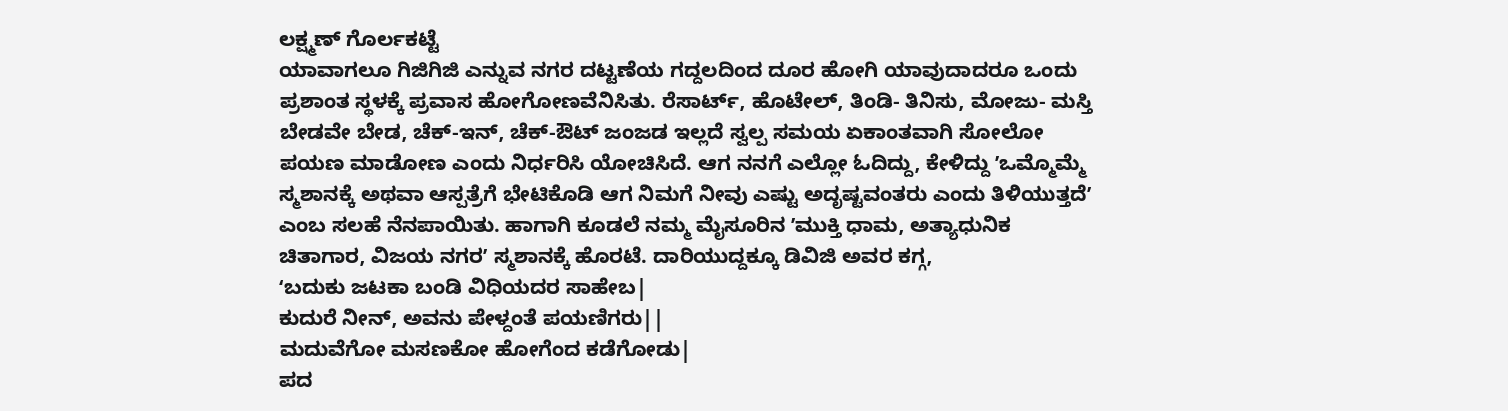ಲಕ್ಷ್ಮಣ್ ಗೊರ್ಲಕಟ್ಟೆ
ಯಾವಾಗಲೂ ಗಿಜಿಗಿಜಿ ಎನ್ನುವ ನಗರ ದಟ್ಟಣೆಯ ಗದ್ದಲದಿಂದ ದೂರ ಹೋಗಿ ಯಾವುದಾದರೂ ಒಂದು ಪ್ರಶಾಂತ ಸ್ಥಳಕ್ಕೆ ಪ್ರವಾಸ ಹೋಗೋಣವೆನಿಸಿತು. ರೆಸಾರ್ಟ್, ಹೊಟೇಲ್, ತಿಂಡಿ- ತಿನಿಸು, ಮೋಜು- ಮಸ್ತಿ ಬೇಡವೇ ಬೇಡ, ಚೆಕ್-ಇನ್, ಚೆಕ್-ಔಟ್ ಜಂಜಡ ಇಲ್ಲದೆ ಸ್ವಲ್ಪ ಸಮಯ ಏಕಾಂತವಾಗಿ ಸೋಲೋ ಪಯಣ ಮಾಡೋಣ ಎಂದು ನಿರ್ಧರಿಸಿ ಯೋಚಿಸಿದೆ. ಆಗ ನನಗೆ ಎಲ್ಲೋ ಓದಿದ್ದು, ಕೇಳಿದ್ದು ʼಒಮ್ಮೊಮ್ಮೆ ಸ್ಮಶಾನಕ್ಕೆ ಅಥವಾ ಆಸ್ಪತ್ರೆಗೆ ಭೇಟಿಕೊಡಿ ಆಗ ನಿಮಗೆ ನೀವು ಎಷ್ಟು ಅದೃಷ್ಟವಂತರು ಎಂದು ತಿಳಿಯುತ್ತದೆʼ ಎಂಬ ಸಲಹೆ ನೆನಪಾಯಿತು. ಹಾಗಾಗಿ ಕೂಡಲೆ ನಮ್ಮ ಮೈಸೂರಿನ ʼಮುಕ್ತಿ ಧಾಮ, ಅತ್ಯಾಧುನಿಕ ಚಿತಾಗಾರ, ವಿಜಯ ನಗರʼ ಸ್ಮಶಾನಕ್ಕೆ ಹೊರಟೆ. ದಾರಿಯುದ್ದಕ್ಕೂ ಡಿವಿಜಿ ಅವರ ಕಗ್ಗ,
ʻಬದುಕು ಜಟಕಾ ಬಂಡಿ ವಿಧಿಯದರ ಸಾಹೇಬ|
ಕುದುರೆ ನೀನ್, ಅವನು ಪೇಳ್ದಂತೆ ಪಯಣಿಗರು||
ಮದುವೆಗೋ ಮಸಣಕೋ ಹೋಗೆಂದ ಕಡೆಗೋಡು|
ಪದ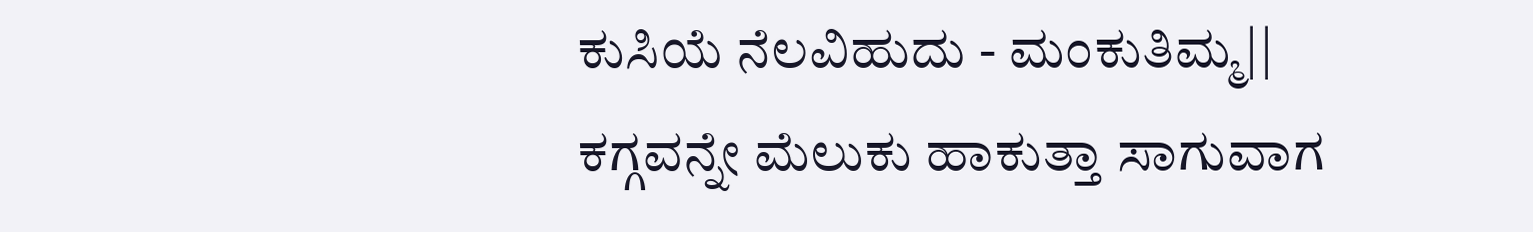ಕುಸಿಯೆ ನೆಲವಿಹುದು - ಮಂಕುತಿಮ್ಮ||
ಕಗ್ಗವನ್ನೇ ಮೆಲುಕು ಹಾಕುತ್ತಾ ಸಾಗುವಾಗ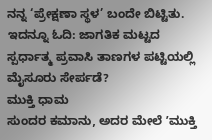ನನ್ನ ‘ಪ್ರೇಕ್ಷಣಾ ಸ್ಥಳ’ ಬಂದೇ ಬಿಟ್ಟಿತು.
ಇದನ್ನೂ ಓದಿ: ಜಾಗತಿಕ ಮಟ್ಟದ ಸ್ಪರ್ಧಾತ್ಮ ಪ್ರವಾಸಿ ತಾಣಗಳ ಪಟ್ಟಿಯಲ್ಲಿ ಮೈಸೂರು ಸೇರ್ಪಡೆ?
ಮುಕ್ತಿ ಧಾಮ
ಸುಂದರ ಕಮಾನು, ಅದರ ಮೇಲೆ ʼಮುಕ್ತಿ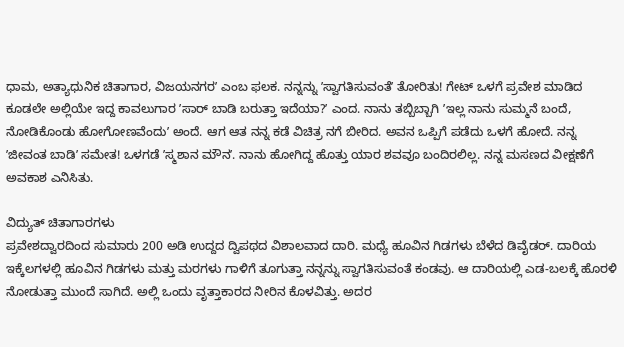ಧಾಮ, ಅತ್ಯಾಧುನಿಕ ಚಿತಾಗಾರ, ವಿಜಯನಗರʼ ಎಂಬ ಫಲಕ. ನನ್ನನ್ನು ʼಸ್ವಾಗತಿಸುವಂತೆʼ ತೋರಿತು! ಗೇಟ್ ಒಳಗೆ ಪ್ರವೇಶ ಮಾಡಿದ ಕೂಡಲೇ ಅಲ್ಲಿಯೇ ಇದ್ದ ಕಾವಲುಗಾರ ʼಸಾರ್ ಬಾಡಿ ಬರುತ್ತಾ ಇದೆಯಾ?ʼ ಎಂದ. ನಾನು ತಬ್ಬಿಬ್ಬಾಗಿ ʼಇಲ್ಲ ನಾನು ಸುಮ್ಮನೆ ಬಂದೆ, ನೋಡಿಕೊಂಡು ಹೋಗೋಣವೆಂದುʼ ಅಂದೆ. ಆಗ ಆತ ನನ್ನ ಕಡೆ ವಿಚಿತ್ರ ನಗೆ ಬೀರಿದ. ಅವನ ಒಪ್ಪಿಗೆ ಪಡೆದು ಒಳಗೆ ಹೋದೆ. ನನ್ನ ʼಜೀವಂತ ಬಾಡಿʼ ಸಮೇತ! ಒಳಗಡೆ ʼಸ್ಮಶಾನ ಮೌನʼ. ನಾನು ಹೋಗಿದ್ದ ಹೊತ್ತು ಯಾರ ಶವವೂ ಬಂದಿರಲಿಲ್ಲ. ನನ್ನ ಮಸಣದ ವೀಕ್ಷಣೆಗೆ ಅವಕಾಶ ಎನಿಸಿತು.

ವಿದ್ಯುತ್ ಚಿತಾಗಾರಗಳು
ಪ್ರವೇಶದ್ವಾರದಿಂದ ಸುಮಾರು 200 ಅಡಿ ಉದ್ದದ ದ್ವಿಪಥದ ವಿಶಾಲವಾದ ದಾರಿ. ಮಧ್ಯೆ ಹೂವಿನ ಗಿಡಗಳು ಬೆಳೆದ ಡಿವೈಡರ್. ದಾರಿಯ ಇಕ್ಕೆಲಗಳಲ್ಲಿ ಹೂವಿನ ಗಿಡಗಳು ಮತ್ತು ಮರಗಳು ಗಾಳಿಗೆ ತೂಗುತ್ತಾ ನನ್ನನ್ನು ಸ್ವಾಗತಿಸುವಂತೆ ಕಂಡವು. ಆ ದಾರಿಯಲ್ಲಿ ಎಡ-ಬಲಕ್ಕೆ ಹೊರಳಿ ನೋಡುತ್ತಾ ಮುಂದೆ ಸಾಗಿದೆ. ಅಲ್ಲಿ ಒಂದು ವೃತ್ತಾಕಾರದ ನೀರಿನ ಕೊಳವಿತ್ತು. ಅದರ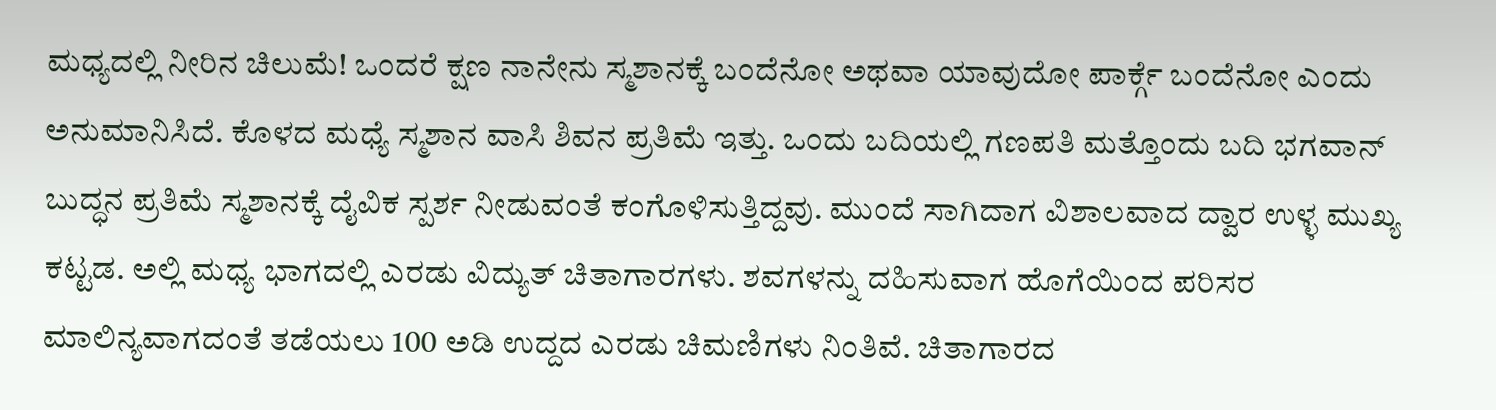ಮಧ್ಯದಲ್ಲಿ ನೀರಿನ ಚಿಲುಮೆ! ಒಂದರೆ ಕ್ಷಣ ನಾನೇನು ಸ್ಮಶಾನಕ್ಕೆ ಬಂದೆನೋ ಅಥವಾ ಯಾವುದೋ ಪಾರ್ಕ್ಗೆ ಬಂದೆನೋ ಎಂದು ಅನುಮಾನಿಸಿದೆ. ಕೊಳದ ಮಧ್ಯೆ ಸ್ಮಶಾನ ವಾಸಿ ಶಿವನ ಪ್ರತಿಮೆ ಇತ್ತು. ಒಂದು ಬದಿಯಲ್ಲಿ ಗಣಪತಿ ಮತ್ತೊಂದು ಬದಿ ಭಗವಾನ್ ಬುದ್ಧನ ಪ್ರತಿಮೆ ಸ್ಮಶಾನಕ್ಕೆ ದೈವಿಕ ಸ್ಪರ್ಶ ನೀಡುವಂತೆ ಕಂಗೊಳಿಸುತ್ತಿದ್ದವು. ಮುಂದೆ ಸಾಗಿದಾಗ ವಿಶಾಲವಾದ ದ್ವಾರ ಉಳ್ಳ ಮುಖ್ಯ ಕಟ್ಟಡ. ಅಲ್ಲಿ ಮಧ್ಯ ಭಾಗದಲ್ಲಿ ಎರಡು ವಿದ್ಯುತ್ ಚಿತಾಗಾರಗಳು. ಶವಗಳನ್ನು ದಹಿಸುವಾಗ ಹೊಗೆಯಿಂದ ಪರಿಸರ ಮಾಲಿನ್ಯವಾಗದಂತೆ ತಡೆಯಲು 100 ಅಡಿ ಉದ್ದದ ಎರಡು ಚಿಮಣಿಗಳು ನಿಂತಿವೆ. ಚಿತಾಗಾರದ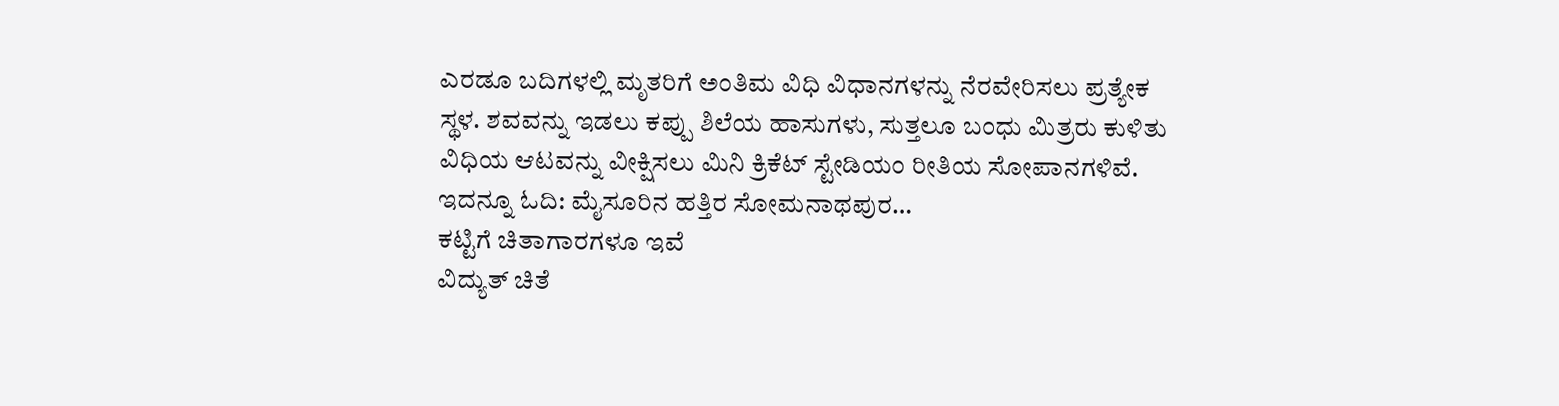ಎರಡೂ ಬದಿಗಳಲ್ಲಿ ಮೃತರಿಗೆ ಅಂತಿಮ ವಿಧಿ ವಿಧಾನಗಳನ್ನು ನೆರವೇರಿಸಲು ಪ್ರತ್ಯೇಕ ಸ್ಥಳ. ಶವವನ್ನು ಇಡಲು ಕಪ್ಪು ಶಿಲೆಯ ಹಾಸುಗಳು, ಸುತ್ತಲೂ ಬಂಧು ಮಿತ್ರರು ಕುಳಿತು ವಿಧಿಯ ಆಟವನ್ನು ವೀಕ್ಷಿಸಲು ಮಿನಿ ಕ್ರಿಕೆಟ್ ಸ್ಟೇಡಿಯಂ ರೀತಿಯ ಸೋಪಾನಗಳಿವೆ.
ಇದನ್ನೂ ಓದಿ: ಮೈಸೂರಿನ ಹತ್ತಿರ ಸೋಮನಾಥಪುರ…
ಕಟ್ಟಿಗೆ ಚಿತಾಗಾರಗಳೂ ಇವೆ
ವಿದ್ಯುತ್ ಚಿತೆ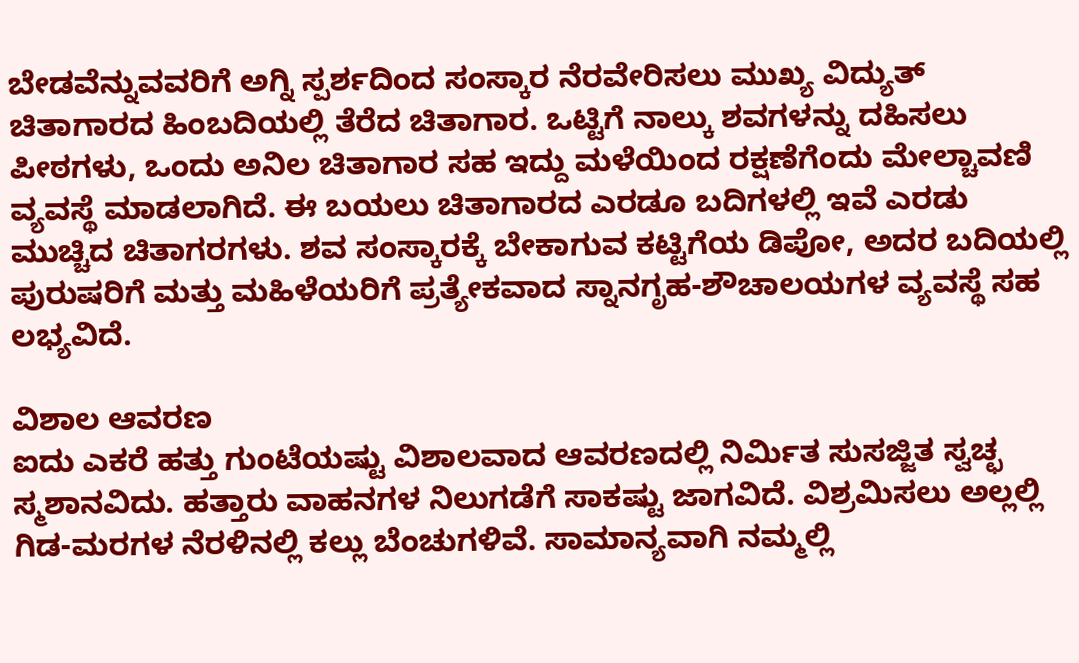ಬೇಡವೆನ್ನುವವರಿಗೆ ಅಗ್ನಿ ಸ್ಪರ್ಶದಿಂದ ಸಂಸ್ಕಾರ ನೆರವೇರಿಸಲು ಮುಖ್ಯ ವಿದ್ಯುತ್ ಚಿತಾಗಾರದ ಹಿಂಬದಿಯಲ್ಲಿ ತೆರೆದ ಚಿತಾಗಾರ. ಒಟ್ಟಿಗೆ ನಾಲ್ಕು ಶವಗಳನ್ನು ದಹಿಸಲು ಪೀಠಗಳು, ಒಂದು ಅನಿಲ ಚಿತಾಗಾರ ಸಹ ಇದ್ದು ಮಳೆಯಿಂದ ರಕ್ಷಣೆಗೆಂದು ಮೇಲ್ಚಾವಣಿ ವ್ಯವಸ್ಥೆ ಮಾಡಲಾಗಿದೆ. ಈ ಬಯಲು ಚಿತಾಗಾರದ ಎರಡೂ ಬದಿಗಳಲ್ಲಿ ಇವೆ ಎರಡು ಮುಚ್ಚಿದ ಚಿತಾಗರಗಳು. ಶವ ಸಂಸ್ಕಾರಕ್ಕೆ ಬೇಕಾಗುವ ಕಟ್ಟಿಗೆಯ ಡಿಪೋ, ಅದರ ಬದಿಯಲ್ಲಿ ಪುರುಷರಿಗೆ ಮತ್ತು ಮಹಿಳೆಯರಿಗೆ ಪ್ರತ್ಯೇಕವಾದ ಸ್ನಾನಗೃಹ-ಶೌಚಾಲಯಗಳ ವ್ಯವಸ್ಥೆ ಸಹ ಲಭ್ಯವಿದೆ.

ವಿಶಾಲ ಆವರಣ
ಐದು ಎಕರೆ ಹತ್ತು ಗುಂಟೆಯಷ್ಟು ವಿಶಾಲವಾದ ಆವರಣದಲ್ಲಿ ನಿರ್ಮಿತ ಸುಸಜ್ಜಿತ ಸ್ವಚ್ಛ ಸ್ಮಶಾನವಿದು. ಹತ್ತಾರು ವಾಹನಗಳ ನಿಲುಗಡೆಗೆ ಸಾಕಷ್ಟು ಜಾಗವಿದೆ. ವಿಶ್ರಮಿಸಲು ಅಲ್ಲಲ್ಲಿ ಗಿಡ-ಮರಗಳ ನೆರಳಿನಲ್ಲಿ ಕಲ್ಲು ಬೆಂಚುಗಳಿವೆ. ಸಾಮಾನ್ಯವಾಗಿ ನಮ್ಮಲ್ಲಿ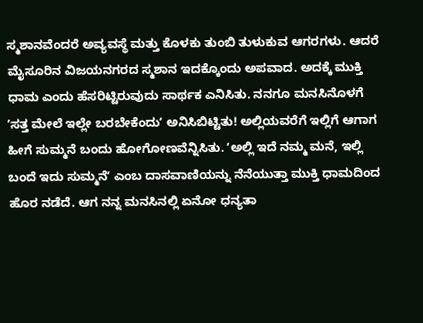ಸ್ಮಶಾನವೆಂದರೆ ಅವ್ಯವಸ್ಥೆ ಮತ್ತು ಕೊಳಕು ತುಂಬಿ ತುಳುಕುವ ಆಗರಗಳು. ಆದರೆ ಮೈಸೂರಿನ ವಿಜಯನಗರದ ಸ್ಮಶಾನ ಇದಕ್ಕೊಂದು ಅಪವಾದ. ಅದಕ್ಕೆ ಮುಕ್ತಿ ಧಾಮ ಎಂದು ಹೆಸರಿಟ್ಟಿರುವುದು ಸಾರ್ಥಕ ಎನಿಸಿತು. ನನಗೂ ಮನಸಿನೊಳಗೆ ʼಸತ್ತ ಮೇಲೆ ಇಲ್ಲೇ ಬರಬೇಕೆಂದುʼ ಅನಿಸಿಬಿಟ್ಟಿತು! ಅಲ್ಲಿಯವರೆಗೆ ಇಲ್ಲಿಗೆ ಆಗಾಗ ಹೀಗೆ ಸುಮ್ಮನೆ ಬಂದು ಹೋಗೋಣವೆನ್ನಿಸಿತು. ʼಅಲ್ಲಿ ಇದೆ ನಮ್ಮ ಮನೆ, ಇಲ್ಲಿ ಬಂದೆ ಇದು ಸುಮ್ಮನೆʼ ಎಂಬ ದಾಸವಾಣಿಯನ್ನು ನೆನೆಯುತ್ತಾ ಮುಕ್ತಿ ಧಾಮದಿಂದ ಹೊರ ನಡೆದೆ. ಆಗ ನನ್ನ ಮನಸಿನಲ್ಲಿ ಏನೋ ಧನ್ಯತಾ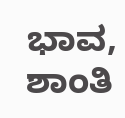ಭಾವ, ಶಾಂತಿ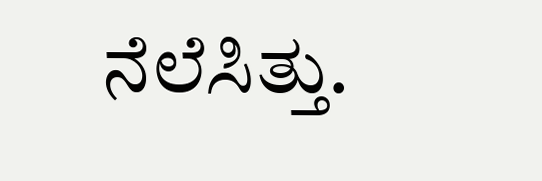ನೆಲೆಸಿತ್ತು.